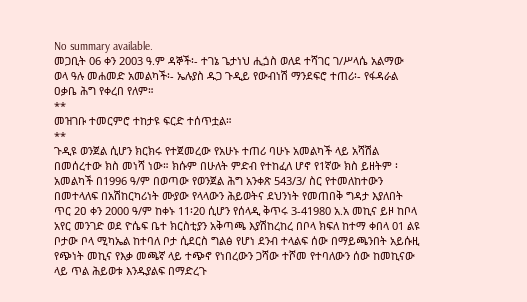No summary available.
መጋቢት 06 ቀን 2003 ዓ.ም ዳኞች፡- ተገኔ ጌታነህ ሒጏስ ወለደ ተሻገር ገ/ሥላሴ አልማው ወላ ዓሉ መሐመድ አመልካች፡- ኤሉያስ ዱጋ ጉዲይ የውብነሽ ማንደፍሮ ተጠሪ፡- የፋዳራል ዐቃቤ ሕግ የቀረበ የለም።
**
መዝገቡ ተመርምሮ ተከታዩ ፍርድ ተሰጥቷል።
**
ጉዲዩ ወንጀል ሲሆን ክርክሩ የተጀመረው የአሁኑ ተጠሪ ባሁኑ አመልካች ላይ አሻሽል በመሰረተው ክስ መነሻ ነው። ክሱም በሁለት ምድብ የተከፈለ ሆኖ የ1ኛው ክስ ይዘትም ፡አመልካች በ1996 ዓ/ም በወጣው የወንጀል ሕግ አንቀጽ 543/3/ ስር የተመለከተውን በመተላለፍ በአሽከርካሪነት ሙያው የላላውን ሕይወትና ደህንነት የመጠበቅ ግዳታ እያለበት ጥር 2ዐ ቀን 2000 ዓ/ም ከቀኑ 11፡20 ሲሆን የሰላዲ ቅጥሩ 3-41980 አ.አ መኪና ይዞ ከቦላ አየር መንገድ ወደ ዮሴፍ ቤተ ክርስቲያን አቅጣጫ እያሽከረከረ በቦላ ክፍለ ከተማ ቀበላ 01 ልዩ ቦታው ቦላ ሚካኤል ከተባለ ቦታ ሲደርስ ግልፅ የሆነ ደንብ ተላልፍ ሰው በማይጫንበት አይሱዚ የጭነት መኪና የእቃ መጫኛ ላይ ተጭኖ የነበረውን ጋሻው ተሾመ የተባለውን ሰው ከመኪናው ላይ ጥል ሕይወቱ እንዱያልፍ በማድረጉ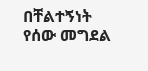በቸልተኝነት የሰው መግደል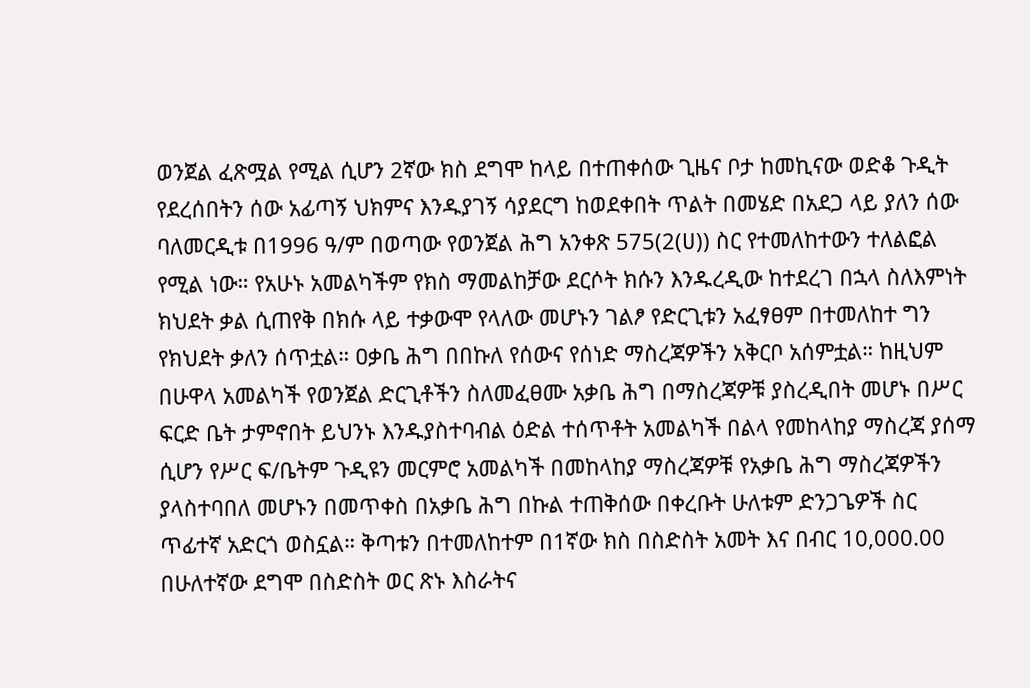ወንጀል ፈጽሟል የሚል ሲሆን 2ኛው ክስ ደግሞ ከላይ በተጠቀሰው ጊዜና ቦታ ከመኪናው ወድቆ ጉዲት የደረሰበትን ሰው አፊጣኝ ህክምና እንዱያገኝ ሳያደርግ ከወደቀበት ጥልት በመሄድ በአደጋ ላይ ያለን ሰው ባለመርዲቱ በ1996 ዓ/ም በወጣው የወንጀል ሕግ አንቀጽ 575(2(ሀ)) ስር የተመለከተውን ተለልፎል የሚል ነው። የአሁኑ አመልካችም የክስ ማመልከቻው ደርሶት ክሱን እንዱረዲው ከተደረገ በኋላ ስለእምነት ክህደት ቃል ሲጠየቅ በክሱ ላይ ተቃውሞ የላለው መሆኑን ገልፆ የድርጊቱን አፈፃፀም በተመለከተ ግን የክህደት ቃለን ሰጥቷል። ዐቃቤ ሕግ በበኩለ የሰውና የሰነድ ማስረጃዎችን አቅርቦ አሰምቷል። ከዚህም በሁዋላ አመልካች የወንጀል ድርጊቶችን ስለመፈፀሙ አቃቤ ሕግ በማስረጃዎቹ ያስረዲበት መሆኑ በሥር ፍርድ ቤት ታምኖበት ይህንኑ እንዱያስተባብል ዕድል ተሰጥቶት አመልካች በልላ የመከላከያ ማስረጃ ያሰማ ሲሆን የሥር ፍ/ቤትም ጉዲዩን መርምሮ አመልካች በመከላከያ ማስረጃዎቹ የአቃቤ ሕግ ማስረጃዎችን ያላስተባበለ መሆኑን በመጥቀስ በአቃቤ ሕግ በኩል ተጠቅሰው በቀረቡት ሁለቱም ድንጋጌዎች ስር ጥፊተኛ አድርጎ ወስኗል። ቅጣቱን በተመለከተም በ1ኛው ክስ በስድስት አመት እና በብር 10,000.00 በሁለተኛው ደግሞ በስድስት ወር ጽኑ እስራትና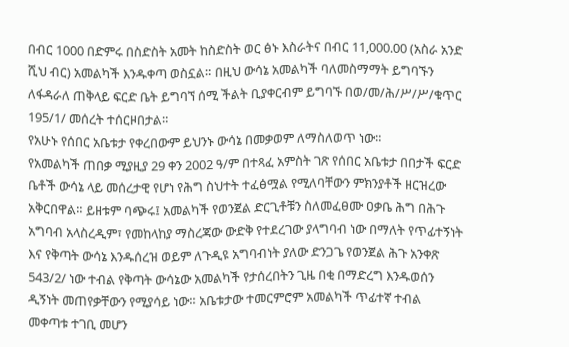በብር 1000 በድምሩ በስድስት አመት ከስድስት ወር ፅኑ እስራትና በብር 11,000.00 (አስራ አንድ ሺህ ብር) አመልካች እንዱቀጣ ወስኗል። በዚህ ውሳኔ አመልካች ባለመስማማት ይግባኙን ለፋዳራለ ጠቅላይ ፍርድ ቤት ይግባኘ ሰሚ ችልት ቢያቀርብም ይግባኙ በወ/መ/ሕ/ሥ/ሥ/ቁጥር 195/1/ መሰረት ተሰርዞበታል።
የአሁኑ የሰበር አቤቱታ የቀረበውም ይህንኑ ውሳኔ በመቃወም ለማስለወጥ ነው።
የአመልካች ጠበቃ ሚያዚያ 29 ቀን 2002 ዓ/ም በተጻፈ አምስት ገጽ የሰበር አቤቱታ በበታች ፍርድ ቤቶች ውሳኔ ላይ መሰረታዊ የሆነ የሕግ ስህተት ተፈፅሟል የሚለባቸውን ምክንያቶች ዘርዝረው አቅርበዋል። ይዘቱም ባጭሩ፤ አመልካች የወንጀል ድርጊቶቹን ስለመፈፀሙ ዐቃቤ ሕግ በሕጉ አግባብ አላስረዲም፣ የመከላከያ ማስረጃው ውድቅ የተደረገው ያላግባብ ነው በማለት የጥፊተኝነት እና የቅጣት ውሳኔ እንዱሰረዝ ወይም ለጉዲዩ አግባብነት ያለው ድንጋጌ የወንጀል ሕጉ አንቀጽ 543/2/ ነው ተብል የቅጣት ውሳኔው አመልካች የታሰረበትን ጊዜ በቂ በማድረግ እንዱወሰን ዲኝነት መጠየቃቸውን የሚያሳይ ነው። አቤቱታው ተመርምሮም አመልካች ጥፊተኛ ተብል መቀጣቱ ተገቢ መሆን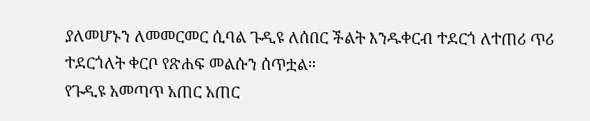ያለመሆኑን ለመመርመር ሲባል ጉዲዩ ለሰበር ችልት እንዱቀርብ ተደርጎ ለተጠሪ ጥሪ ተደርጎለት ቀርቦ የጽሐፍ መልሱን ሰጥቷል።
የጉዲዩ አመጣጥ አጠር አጠር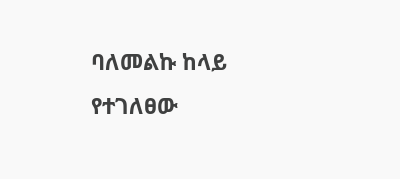ባለመልኩ ከላይ የተገለፀው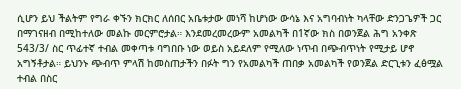ሲሆን ይህ ችልትም የግራ ቀኙን ክርክር ለሰበር አቤቱታው መነሻ ከሆነው ውሳኔ እና አግባብነት ካላቸው ድንጋጌዎች ጋር በማገናዘብ በሚከተለው መልኩ መርምሮታል። እንደመረመረውም አመልካች በ1ኛው ክስ በወንጀል ሕግ አንቀጽ 543/3/ ስር ጥፊተኛ ተብል መቀጣቱ ባግበቡ ነው ወይስ አይደለም የሚለው ነጥብ በጭብጥነት የሚታይ ሆኖ አግኝቶታል። ይህንኑ ጭብጥ ምላሽ ከመስጠታችን በፉት ግን የአመልካች ጠበቃ አመልካች የወንጀል ድርጊቱን ፈፅሟል ተብል በስር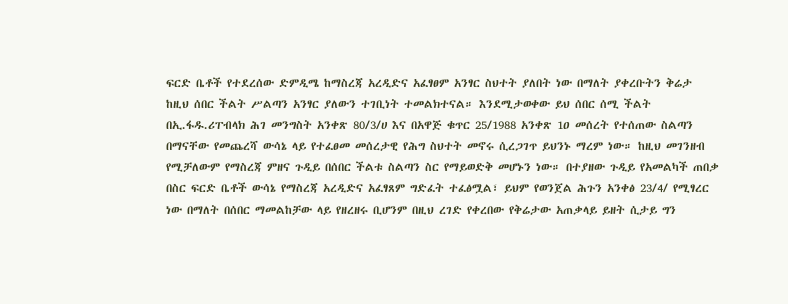ፍርድ ቤቶች የተደረሰው ድምዲሜ ከማስረጃ አረዲድና አፈፃፀም አንፃር ስህተት ያለበት ነው በማለት ያቀረቡትን ቅሬታ ከዚህ ሰበር ችልት ሥልጣን አንፃር ያለውን ተገቢነት ተመልክተናል። እንደሚታወቀው ይህ ሰበር ሰሚ ችልት በኢ.ፋዱ.ሪፐብላክ ሕገ መንግስት አንቀጽ 80/3/ሀ እና በአዋጅ ቁጥር 25/1988 አንቀጽ 1ዐ መሰረት የተሰጠው ስልጣን በማናቸው የመጨረሻ ውሳኔ ላይ የተፈፀመ መሰረታዊ የሕግ ስህተት መኖሩ ሲረጋገጥ ይህንኑ ማረም ነው። ከዚህ መገንዘብ የሚቻለውም የማስረጃ ምዘና ጉዲይ በሰበር ችልቱ ስልጣን ስር የማይወድቅ መሆኑን ነው። በተያዘው ጉዲይ የአመልካች ጠበቃ በስር ፍርድ ቤቶች ውሳኔ የማስረጃ አረዲድና አፈፃጸም ግድፈት ተፈፅሟል፣ ይህም የወንጀል ሕጉን አንቀፅ 23/4/ የሚፃረር ነው በማለት በሰበር ማመልከቻው ላይ የዘረዘሩ ቢሆንም በዚህ ረገድ የቀረበው የቅሬታው አጠቃላይ ይዘት ሲታይ ግን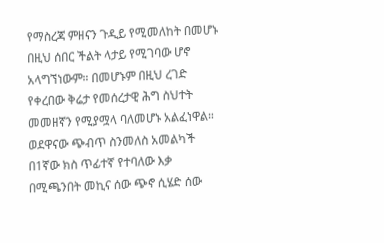የማስረጃ ምዘናን ጉዲይ የሚመለከት በመሆኑ በዚህ ሰበር ችልት ላታይ የሚገባው ሆኖ አላግኘነውም። በመሆኑም በዚህ ረገድ የቀረበው ቅሬታ የመሰረታዊ ሕግ ስህተት መመዘኛን የሚያሟላ ባለመሆኑ አልፈነዋል።
ወደዋናው ጭብጥ ስንመለስ አመልካች በ1ኛው ክስ ጥፊተኛ የተባለው እቃ በሚጫንበት መኪና ሰው ጭኖ ሲሄድ ሰው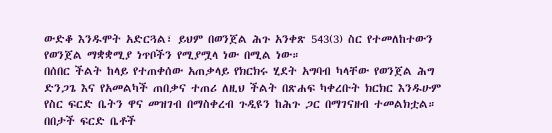ውድቆ እንዱሞት አድርጓል፣ ይህም በወንጀል ሕጉ አንቀጽ 543(3) ስር የተመለከተውን የወንጀል ማቋቋሚያ ነጥቦችን የሚያሟላ ነው በሚል ነው።
በሰበር ችልት ከላይ የተጠቀሰው አጠቃላይ የክርክሩ ሂደት አግባብ ካላቸው የወንጀል ሕግ ድንጋጌ እና የአመልካች ጠበቃና ተጠሪ ለዚህ ችልት በጽሐፍ ካቀረቡት ክርክር እንዱሁም የስር ፍርድ ቤትን ዋና መዝገብ በማስቀረብ ጉዲዩን ከሕጉ ጋር በማገናዘብ ተመልክቷል። በበታች ፍርድ ቤቶች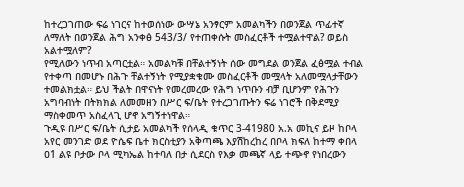ከተረጋገጠው ፍሬ ነገርና ከተወሰነው ውሣኔ አንፃርም አመልካችን በወንጀል ጥፊተኛ ለማለት በወንጀል ሕግ አንቀፅ 543/3/ የተጠቀሱት መስፈርቶች ተሟልተዋል? ወይስ አልተሟለም?
የሚለውን ነጥብ አጣርቷል። አመልካቹ በቸልተኝነት ሰው መግደል ወንጀል ፈፅሟል ተብል የተቀጣ በመሆኑ በሕጉ ቸልተኝነት የሚያቋቁሙ መስፈርቶች መሟላት አለመሟላታቸውን ተመልክቷል። ይህ ችልት በዋናነት የመረመረው የሕግ ነጥቡን ብቻ ቢሆንም የሕጉን አግባብነት በትክክል ለመመዘን በሥር ፍ/ቤት የተረጋገጡትን ፍሬ ነገሮች በቅደሚያ ማስቀመጥ አስፈላጊ ሆኖ አግኝተነዋል።
ጉዲዩ በሥር ፍ/ቤት ሲታይ አመልካች የሰላዲ ቁጥር 3-41980 አ.አ መኪና ይዞ ከቦላ አየር መንገድ ወደ ዮሴፍ ቤተ ክርስቲያን አቅጣጫ እያሽከረከረ በቦላ ክፍለ ከተማ ቀበላ ዐ1 ልዩ ቦታው ቦላ ሚካኤል ከተባለ በታ ሲደርስ የእቃ መጫኛ ላይ ተጭኖ የነበረውን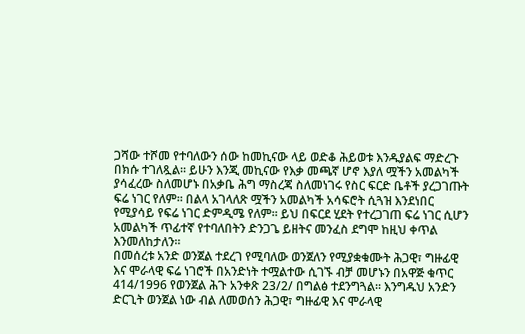ጋሻው ተሾመ የተባለውን ሰው ከመኪናው ላይ ወድቆ ሕይወቱ እንዱያልፍ ማድረጉ በክሱ ተገለጿል። ይሁን እንጂ መኪናው የእቃ መጫኛ ሆኖ እያለ ሟችን አመልካች ያሳፈረው ስለመሆኑ በአቃቤ ሕግ ማስረጃ ስለመነገሩ የስር ፍርድ ቤቶች ያረጋገጡት ፍሬ ነገር የለም። በልላ አገላለጽ ሟችን አመልካች አሳፍሮት ሲጓዝ እንደነበር የሚያሳይ የፍሬ ነገር ድምዲሜ የለም። ይህ በፍርደ ሂደት የተረጋገጠ ፍሬ ነገር ሲሆን አመልካች ጥፊተኛ የተባለበትን ድንጋጌ ይዘትና መንፈስ ደግሞ ከዚህ ቀጥል እንመለከታለን።
በመሰረቱ አንድ ወንጀል ተደረገ የሚባለው ወንጀለን የሚያቋቁሙት ሕጋዊ፣ ግዙፊዊ እና ሞራላዊ ፍሬ ነገሮች በአንድነት ተሟልተው ሲገኙ ብቻ መሆኑን በአዋጅ ቁጥር 414/1996 የወንጀል ሕጉ አንቀጽ 23/2/ በግልፅ ተደንግጓል። እንግዱህ አንድን ድርጊት ወንጀል ነው ብል ለመወሰን ሕጋዊ፣ ግዙፊዊ እና ሞራላዊ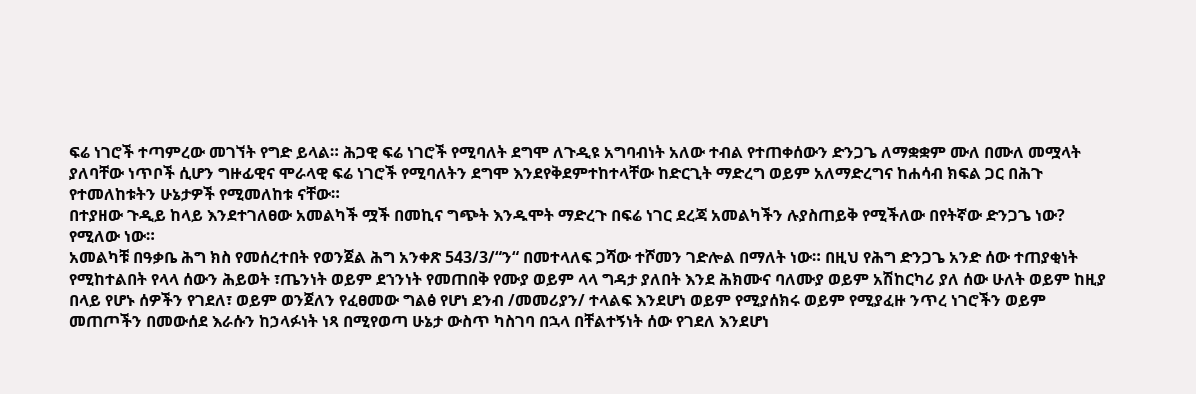ፍሬ ነገሮች ተጣምረው መገኘት የግድ ይላል። ሕጋዊ ፍሬ ነገሮች የሚባለት ደግሞ ለጉዲዩ አግባብነት አለው ተብል የተጠቀሰውን ድንጋጌ ለማቋቋም ሙለ በሙለ መሟላት ያለባቸው ነጥቦች ሲሆን ግዙፊዊና ሞራላዊ ፍሬ ነገሮች የሚባለትን ደግሞ እንደየቅደምተከተላቸው ከድርጊት ማድረግ ወይም አለማድረግና ከሐሳብ ክፍል ጋር በሕጉ የተመለከቱትን ሁኔታዎች የሚመለከቱ ናቸው።
በተያዘው ጉዲይ ከላይ እንደተገለፀው አመልካች ሟች በመኪና ግጭት እንዱሞት ማድረጉ በፍሬ ነገር ደረጃ አመልካችን ሉያስጠይቅ የሚችለው በየትኛው ድንጋጌ ነው? የሚለው ነው።
አመልካቹ በዓቃቤ ሕግ ክስ የመሰረተበት የወንጀል ሕግ አንቀጽ 543/3/“ን“ በመተላለፍ ጋሻው ተሾመን ገድሎል በማለት ነው። በዚህ የሕግ ድንጋጌ አንድ ሰው ተጠያቂነት የሚከተልበት የላላ ሰውን ሕይወት ፣ጤንነት ወይም ደኀንነት የመጠበቅ የሙያ ወይም ላላ ግዳታ ያለበት እንደ ሕክሙና ባለሙያ ወይም አሽከርካሪ ያለ ሰው ሁለት ወይም ከዚያ በላይ የሆኑ ሰዎችን የገደለ፣ ወይም ወንጀለን የፈፀመው ግልፅ የሆነ ደንብ /መመሪያን/ ተላልፍ እንደሆነ ወይም የሚያሰክሩ ወይም የሚያፈዙ ንጥረ ነገሮችን ወይም መጠጦችን በመውሰደ እራሱን ከኃላፉነት ነጻ በሚየወጣ ሁኔታ ውስጥ ካስገባ በኋላ በቸልተኝነት ሰው የገደለ እንደሆነ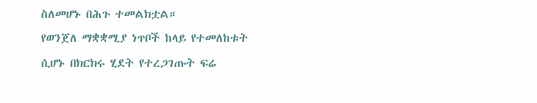ስለመሆኑ በሕጉ ተመልክቷል።
የወንጀለ ማቋቋሚያ ነጥቦች ከላይ የተመለከቱት ሲሆኑ በክርክሩ ሂደት የተረጋገጡት ፍሬ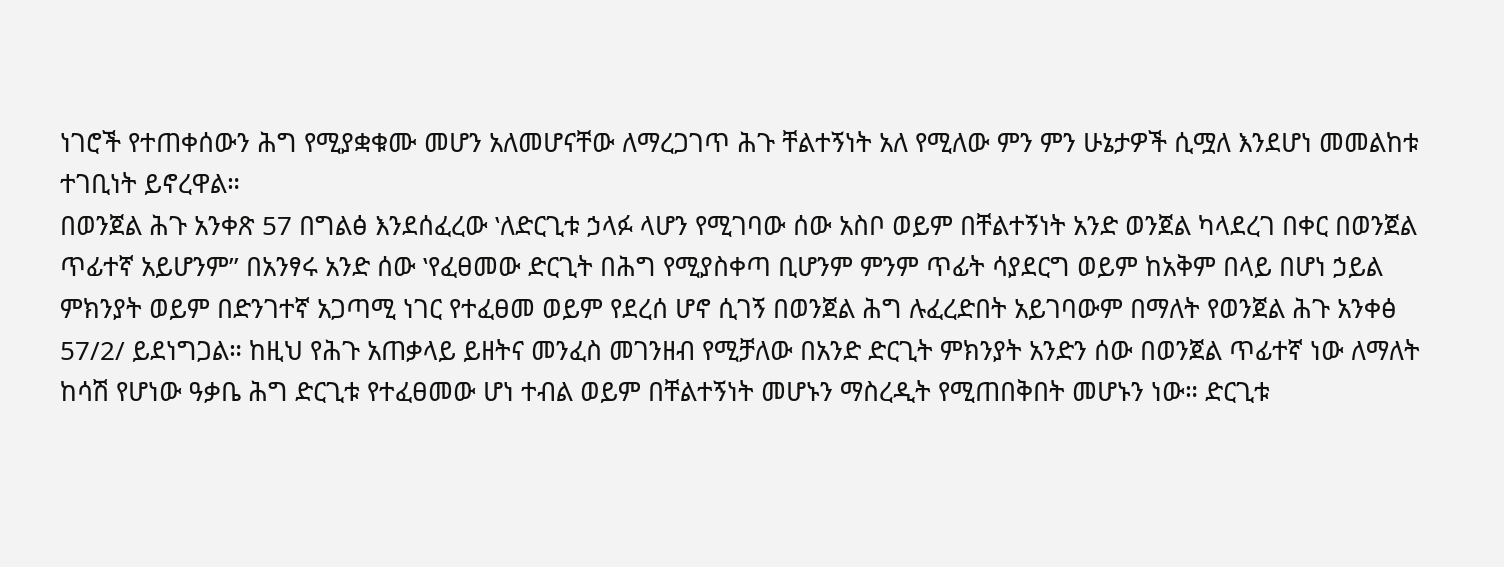ነገሮች የተጠቀሰውን ሕግ የሚያቋቁሙ መሆን አለመሆናቸው ለማረጋገጥ ሕጉ ቸልተኝነት አለ የሚለው ምን ምን ሁኔታዎች ሲሟለ እንደሆነ መመልከቱ ተገቢነት ይኖረዋል።
በወንጀል ሕጉ አንቀጽ 57 በግልፅ እንደሰፈረው ‛ለድርጊቱ ኃላፉ ላሆን የሚገባው ሰው አስቦ ወይም በቸልተኝነት አንድ ወንጀል ካላደረገ በቀር በወንጀል ጥፊተኛ አይሆንም’’ በአንፃሩ አንድ ሰው ‛የፈፀመው ድርጊት በሕግ የሚያስቀጣ ቢሆንም ምንም ጥፊት ሳያደርግ ወይም ከአቅም በላይ በሆነ ኃይል ምክንያት ወይም በድንገተኛ አጋጣሚ ነገር የተፈፀመ ወይም የደረሰ ሆኖ ሲገኝ በወንጀል ሕግ ሉፈረድበት አይገባውም በማለት የወንጀል ሕጉ አንቀፅ 57/2/ ይደነግጋል። ከዚህ የሕጉ አጠቃላይ ይዘትና መንፈስ መገንዘብ የሚቻለው በአንድ ድርጊት ምክንያት አንድን ሰው በወንጀል ጥፊተኛ ነው ለማለት ከሳሽ የሆነው ዓቃቤ ሕግ ድርጊቱ የተፈፀመው ሆነ ተብል ወይም በቸልተኝነት መሆኑን ማስረዲት የሚጠበቅበት መሆኑን ነው። ድርጊቱ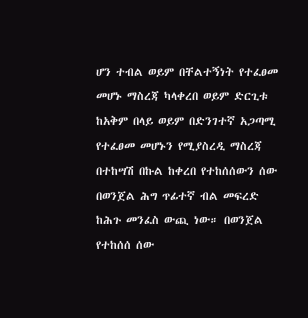ሆን ተብል ወይም በቸልተኝነት የተፈፀመ መሆኑ ማስረጃ ካላቀረበ ወይም ድርጊቱ ከአቅም በላይ ወይም በድንገተኛ አጋጣሚ የተፈፀመ መሆኑን የሚያስረዲ ማስረጃ በተከሣሽ በኩል ከቀረበ የተከሰሰውን ሰው በወንጀል ሕግ ጥፊተኛ ብል መፍረድ ከሕጉ መንፈስ ውጪ ነው። በወንጀል የተከሰሰ ሰው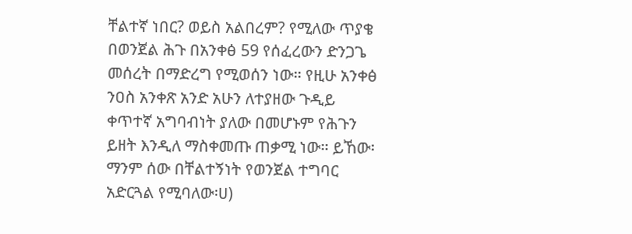ቸልተኛ ነበር? ወይስ አልበረም? የሚለው ጥያቄ በወንጀል ሕጉ በአንቀፅ 59 የሰፈረውን ድንጋጌ መሰረት በማድረግ የሚወሰን ነው። የዚሁ አንቀፅ ንዐስ አንቀጽ አንድ አሁን ለተያዘው ጉዲይ ቀጥተኛ አግባብነት ያለው በመሆኑም የሕጉን ይዘት እንዲለ ማስቀመጡ ጠቃሚ ነው። ይኸው፡ማንም ሰው በቸልተኝነት የወንጀል ተግባር አድርጓል የሚባለው፡ሀ)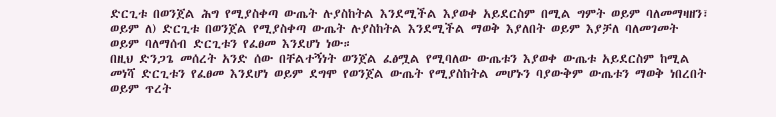ድርጊቱ በወንጀል ሕግ የሚያስቀጣ ውጤት ሉያስከትል እንደሚችል እያወቀ አይደርስም በሚል ግምት ወይም ባለመማዛዘን፣ ወይም ለ) ድርጊቱ በወንጀል የሚያስቀጣ ውጤት ሉያስከትል እንደሚችል ማወቅ እያለበት ወይም እያቻለ ባለመገመት ወይም ባለማሰብ ድርጊቱን የፈፀመ እንደሆነ ነው።
በዚህ ድንጋጌ መሰረት አንድ ሰው በቸልተኝነት ወንጀል ፈፅሟል የሚባለው ውጤቱን እያወቀ ውጤቱ አይደርስም ከሚል መነሻ ድርጊቱን የፈፀመ እንደሆነ ወይም ደግሞ የወንጀል ውጤት የሚያስከትል መሆኑን ባያውቅም ውጤቱን ማወቅ ነበረበት ወይም ጥረት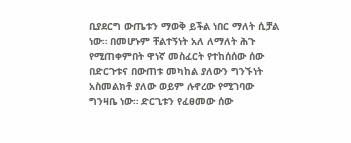ቢያደርግ ውጤቱን ማወቅ ይችል ነበር ማለት ሲቻል ነው። በመሆኑም ቸልተኝነት አለ ለማለት ሕጉ የሚጠቀምበት ዋነኛ መስፈርት የተከሰሰው ሰው በድርጉቱና በውጠቱ መካከል ያለውን ግንኙነት አስመልክቶ ያለው ወይም ሉኖረው የሚገባው ግንዛቤ ነው። ድርጊቱን የፈፀመው ሰው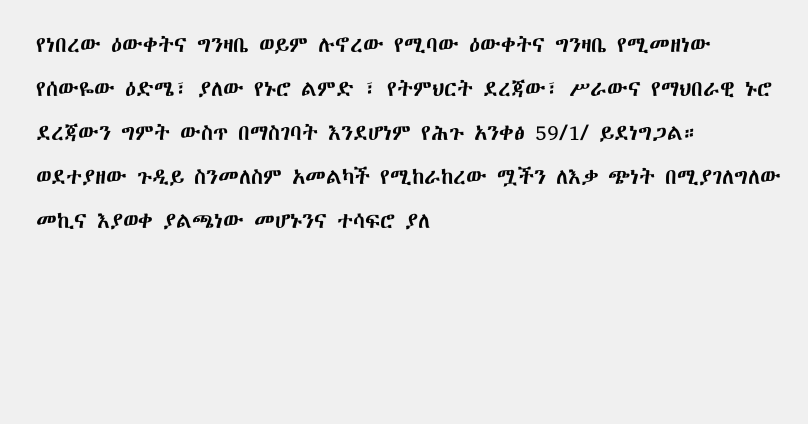የነበረው ዕውቀትና ግንዛቤ ወይም ሉኖረው የሚባው ዕውቀትና ግንዛቤ የሚመዘነው የሰውዬው ዕድሜ፣ ያለው የኑሮ ልምድ ፣ የትምህርት ደረጃው፣ ሥራውና የማህበራዊ ኑሮ ደረጃውን ግምት ውስጥ በማስገባት እንደሆነም የሕጉ አንቀፅ 59/1/ ይደነግጋል።
ወደተያዘው ጉዲይ ስንመለስም አመልካች የሚከራከረው ሟችን ለእቃ ጭነት በሚያገለግለው መኪና እያወቀ ያልጫነው መሆኑንና ተሳፍሮ ያለ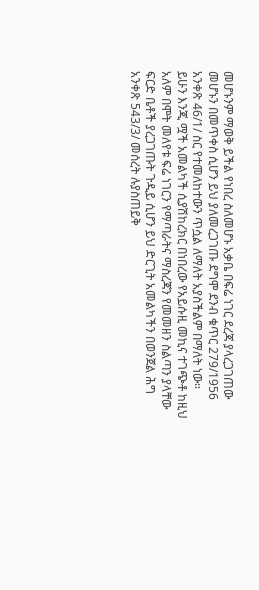መሆኑንም ማወቅ ይችል የነበረ ስለመሆኑ አቃቤ በፍሬ ነገር ደረጃ ያላረጋገጠው መሆኑን በመጥቀስ ሲሆን ይህ ያለመረጋገጡ ደግሞ ደንብ ቁጥር 279/1956 አንቀጽ 46/1/ ስር የተመለከተውን ጥሷል ለማለት አያስችልም በማለት ነው።
ይሁን እንጂ ሟች አመልካች ሲያሽከረክር በነበረው የአይሱዚ መኪና ተገጭቶ ከዚህ አለም በሞት መለየቱ ፍሬ ነገርን የማጣራትና ማስረጃን የመመዘን ስልጣን ያላቸው ፍርድ ቤቶች ያረጋገጡት ጉዲይ ሲሆን ይህ ድርጊት አመልካችን በወንጀል ሕግ አንቀጽ 543/3/ መሰረት ሉያስጠይቅ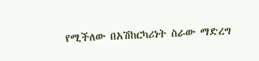የሚችለው በአሽከርካሪነት ስራው ማድረግ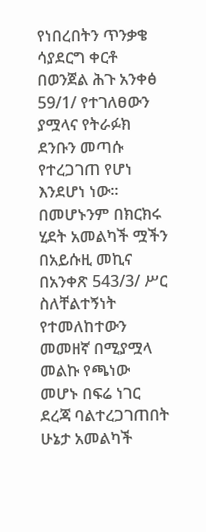የነበረበትን ጥንቃቄ ሳያደርግ ቀርቶ በወንጀል ሕጉ አንቀፅ 59/1/ የተገለፀውን ያሟላና የትራፉክ ደንቡን መጣሱ የተረጋገጠ የሆነ እንደሆነ ነው።
በመሆኑንም በክርክሩ ሂደት አመልካች ሟችን በአይሱዚ መኪና በአንቀጽ 543/3/ ሥር ስለቸልተኝነት የተመለከተውን መመዘኛ በሚያሟላ መልኩ የጫነው መሆኑ በፍሬ ነገር ደረጃ ባልተረጋገጠበት ሁኔታ አመልካች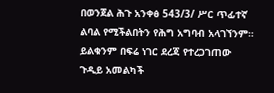በወንጀል ሕጉ አንቀፅ 543/3/ ሥር ጥፊተኛ ልባል የሚችልበትን የሕግ አግባብ አላገኘንም። ይልቁንም በፍሬ ነገር ደረጃ የተረጋገጠው ጉዲይ አመልካች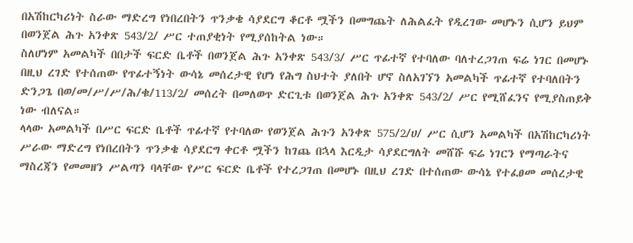በአሽከርካሪነት ስራው ማድረግ የነበረበትን ጥንቃቄ ሳያደርግ ቆርቶ ሟችን በመግጨት ለሕልፈት የዲረገው መሆኑን ሲሆን ይህም በወንጀል ሕጉ አንቀጽ 543/2/ ሥር ተጠያቂነት የሚያሰከትል ነው።
ስለሆነም አመልካች በበታች ፍርድ ቤቶች በወንጀል ሕጉ አንቀጽ 543/3/ ሥር ጥፊተኛ የተባለው ባለተረጋገጠ ፍሬ ነገር በመሆኑ በዚህ ረገድ የተሰጠው የጥፊተኝነት ውሳኔ መሰረታዊ የሆነ የሕግ ስህተት ያለበት ሆኖ ስለአገኘን አመልካች ጥፊተኛ የተባለበትን ድንጋጌ በወ/መ/ሥ/ሥ/ሕ/ቁ/113/2/ መሰረት በመለወጥ ድርጊቱ በወንጀል ሕጉ አንቀጽ 543/2/ ሥር የሚሸፈንና የሚያስጠይቅ ነው ብለናል።
ላላው አመልካች በሥር ፍርድ ቤቶች ጥፊተኛ የተባለው የወንጀል ሕጉን አንቀጽ 575/2/ሀ/ ሥር ሲሆን አመልካች በአሽከርካሪነት ሥራው ማድረግ የነበረበትን ጥንቃቄ ሳያደርግ ቀርቶ ሟችን ከገጨ በኋላ እርዲታ ሳያደርግለት መሸሹ ፍሬ ነገርን የማጣራትና ማስረጃን የመመዘን ሥልጣን ባላቸው የሥር ፍርድ ቤቶች የተረጋገጠ በመሆኑ በዚህ ረገድ በተሰጠው ውሳኔ የተፈፀመ መሰረታዊ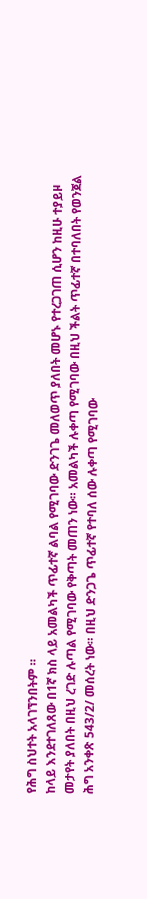የሕግ ስህተት አላገኘንበትም ።
ከላይ እንደተገለጸው በ1ኛ ክስ ላይ አመልካች ጥፊተኛ ልባል የሚገባው ድንገጌ መለወጥ ያለበት መሆኑ የተረጋገጠ ሲሆን ከዚሁ ተያይዞ መታየት ያለበት በዚህ ረገድ ሉጣል የሚገባው የቅጣት መጠን ነው። አመልካች ሉቀጣ የሚገባው በዚህ ችልት ጥፊተኛ በተባለበት የወንጀል ሕግ አንቀጽ 543/2/ መሰረት ነው። በዚህ ድንጋጌ ጥፊተኛ የተባለ ሰው ሉቀጣ የሚገባው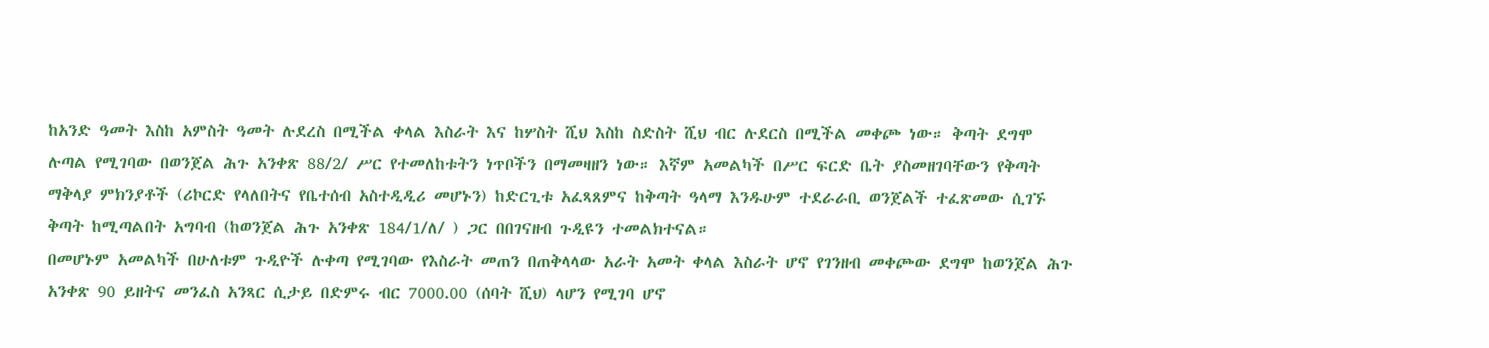ከአንድ ዓመት እስከ አምስት ዓመት ሉደረስ በሚችል ቀላል እስራት እና ከሦስት ሺህ እስከ ስድስት ሺህ ብር ሉደርስ በሚችል መቀጮ ነው። ቅጣት ደግሞ ሉጣል የሚገባው በወንጀል ሕጉ አንቀጽ 88/2/ ሥር የተመለከቱትን ነጥቦችን በማመዛዘን ነው። እኛም አመልካች በሥር ፍርድ ቤት ያስመዘገባቸውን የቅጣት ማቅላያ ምክንያቶች (ሪኮርድ የላለበትና የቤተሰብ አስተዲዲሪ መሆኑን) ከድርጊቱ አፈጻጸምና ከቅጣት ዓላማ እንዱሁም ተደራራቢ ወንጀልች ተፈጽመው ሲገኙ ቅጣት ከሚጣልበት አግባብ (ከወንጀል ሕጉ አንቀጽ 184/1/ለ/ ) ጋር በበገናዘብ ጉዲዩን ተመልክተናል።
በመሆኑም አመልካች በሁለቱም ጉዲዮች ሉቀጣ የሚገባው የእስራት መጠን በጠቅላላው አራት አመት ቀላል እስራት ሆኖ የገንዘብ መቀጮው ደግሞ ከወንጀል ሕጉ አንቀጽ 90 ይዘትና መንፈስ አንጻር ሲታይ በድምሩ ብር 7000.00 (ሰባት ሺህ) ላሆን የሚገባ ሆኖ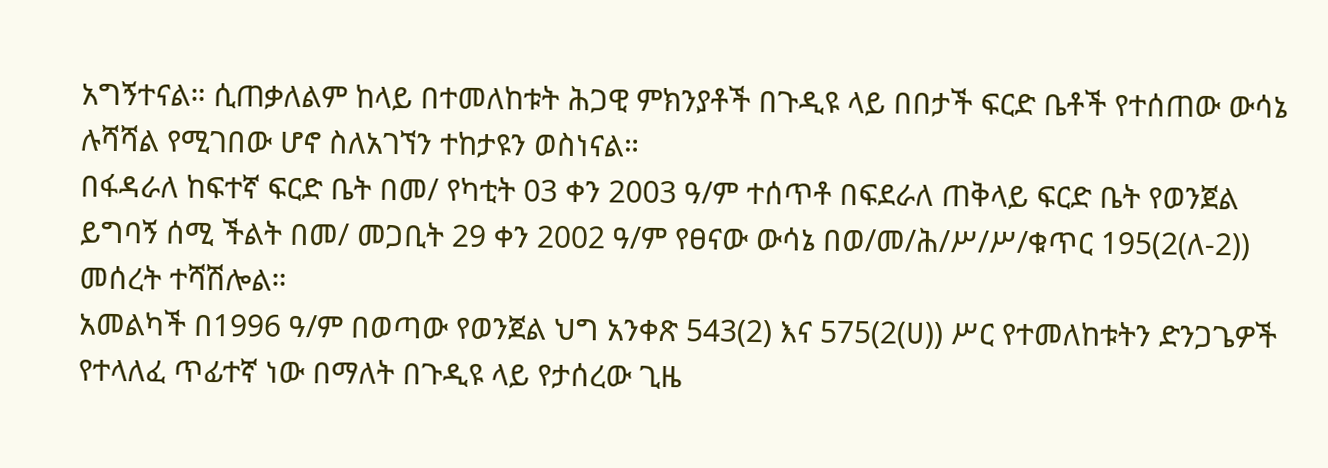አግኝተናል። ሲጠቃለልም ከላይ በተመለከቱት ሕጋዊ ምክንያቶች በጉዲዩ ላይ በበታች ፍርድ ቤቶች የተሰጠው ውሳኔ ሉሻሻል የሚገበው ሆኖ ስለአገኘን ተከታዩን ወስነናል።
በፋዳራለ ከፍተኛ ፍርድ ቤት በመ/ የካቲት 03 ቀን 2003 ዓ/ም ተሰጥቶ በፍደራለ ጠቅላይ ፍርድ ቤት የወንጀል ይግባኝ ሰሚ ችልት በመ/ መጋቢት 29 ቀን 2002 ዓ/ም የፀናው ውሳኔ በወ/መ/ሕ/ሥ/ሥ/ቁጥር 195(2(ለ-2)) መሰረት ተሻሽሎል።
አመልካች በ1996 ዓ/ም በወጣው የወንጀል ህግ አንቀጽ 543(2) እና 575(2(ሀ)) ሥር የተመለከቱትን ድንጋጌዎች የተላለፈ ጥፊተኛ ነው በማለት በጉዲዩ ላይ የታሰረው ጊዜ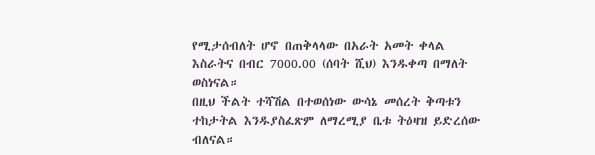የሚታሰብለት ሆኖ በጠቅላላው በአራት አመት ቀላል እስራትና በብር 7000.00 (ሰባት ሺህ) እንዱቀጣ በማለት ወስነናል።
በዚህ ችልት ተሻሽል በተወሰነው ውሳኔ መሰረት ቅጣቱን ተከታትል እንዱያስፈጽም ለማረሚያ ቤቱ ትዕዛዝ ይድረሰው ብለናል።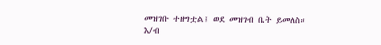መዝገቡ ተዘግቷል፤ ወደ መዝገብ ቤት ይመለስ።
እ/ብ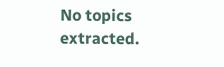No topics extracted.